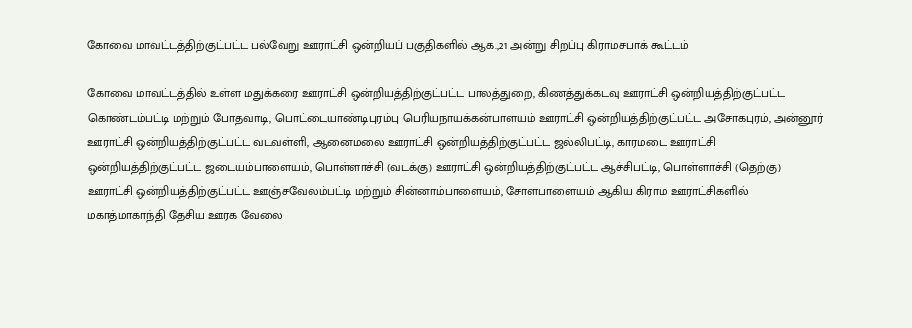கோவை மாவட்டத்திற்குட்பட்ட பல்வேறு ஊராட்சி ஒன்றியப் பகுதிகளில் ஆக.,21 அன்று சிறப்பு கிராமசபாக் கூட்டம்

கோவை மாவட்டத்தில் உள்ள மதுக்கரை ஊராட்சி ஒன்றியத்திற்குட்பட்ட பாலத்துறை, கிணத்துக்கடவு ஊராட்சி ஒன்றியத்திற்குட்பட்ட கொண்டம்பட்டி மற்றும் போதவாடி, பொட்டையாண்டிபுரம்பு பெரியநாயக்கன்பாளயம் ஊராட்சி ஒன்றியத்திற்குட்பட்ட அசோகபுரம், அன்னூர் ஊராட்சி ஒன்றியத்திற்குட்பட்ட வடவள்ளி, ஆனைமலை ஊராட்சி ஒன்றியத்திற்குட்பட்ட ஜல்லிபட்டி, காரமடை ஊராட்சி ஒன்றியத்திற்குட்பட்ட ஜடையம்பாளையம், பொள்ளாச்சி (வடக்கு) ஊராட்சி ஒன்றியத்திற்குட்பட்ட ஆச்சிபட்டி, பொள்ளாச்சி (தெற்கு) ஊராட்சி ஒன்றியத்திற்குட்பட்ட ஊஞ்சவேலம்பட்டி மற்றும் சின்னாம்பாளையம், சோளபாளையம் ஆகிய கிராம ஊராட்சிகளில் மகாத்மாகாந்தி தேசிய ஊரக வேலை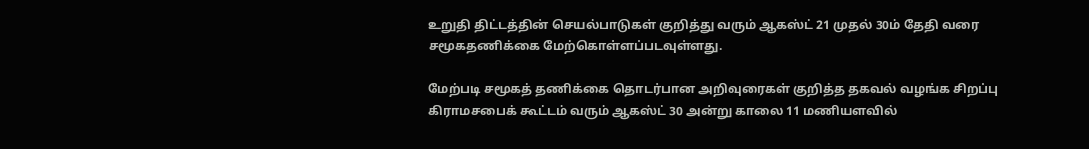உறுதி திட்டத்தின் செயல்பாடுகள் குறித்து வரும் ஆகஸ்ட் 21 முதல் 30ம் தேதி வரை சமூகதணிக்கை மேற்கொள்ளப்படவுள்ளது.

மேற்படி சமூகத் தணிக்கை தொடர்பான அறிவுரைகள் குறித்த தகவல் வழங்க சிறப்பு கிராமசபைக் கூட்டம் வரும் ஆகஸ்ட் 30 அன்று காலை 11 மணியளவில்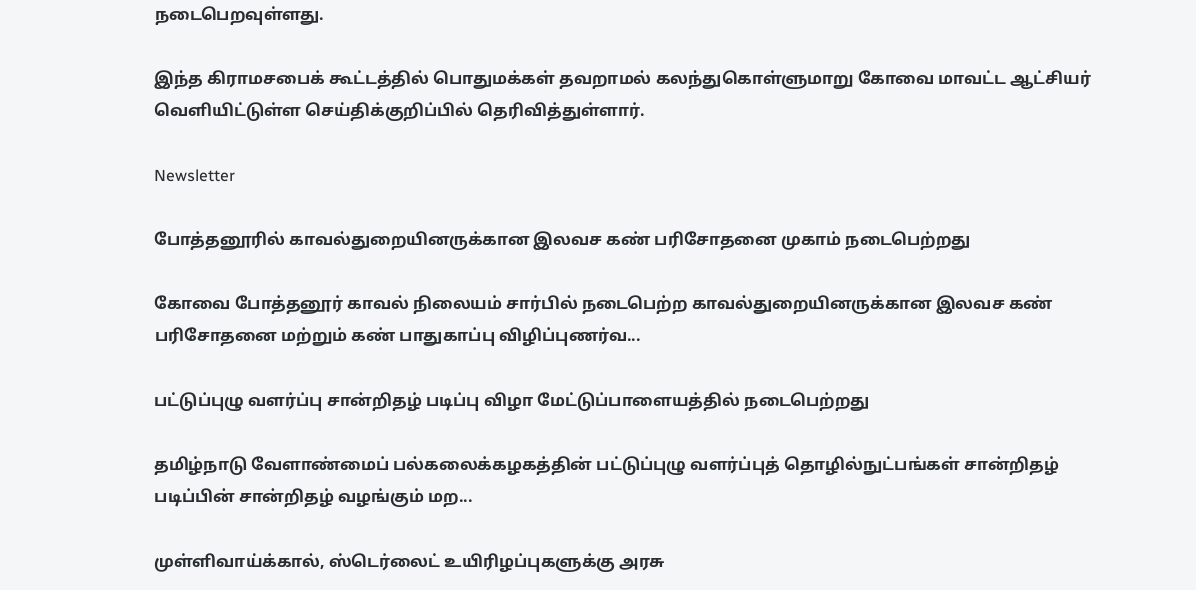நடைபெறவுள்ளது.

இந்த கிராமசபைக் கூட்டத்தில் பொதுமக்கள் தவறாமல் கலந்துகொள்ளுமாறு கோவை மாவட்ட ஆட்சியர் வெளியிட்டுள்ள செய்திக்குறிப்பில் தெரிவித்துள்ளார்.

Newsletter

போத்தனூரில் காவல்துறையினருக்கான இலவச கண் பரிசோதனை முகாம் நடைபெற்றது

கோவை போத்தனூர் காவல் நிலையம் சார்பில் நடைபெற்ற காவல்துறையினருக்கான இலவச கண் பரிசோதனை மற்றும் கண் பாதுகாப்பு விழிப்புணர்வ...

பட்டுப்புழு வளர்ப்பு சான்றிதழ் படிப்பு விழா மேட்டுப்பாளையத்தில் நடைபெற்றது

தமிழ்நாடு வேளாண்மைப் பல்கலைக்கழகத்தின் பட்டுப்புழு வளர்ப்புத் தொழில்நுட்பங்கள் சான்றிதழ் படிப்பின் சான்றிதழ் வழங்கும் மற...

முள்ளிவாய்க்கால், ஸ்டெர்லைட் உயிரிழப்புகளுக்கு அரசு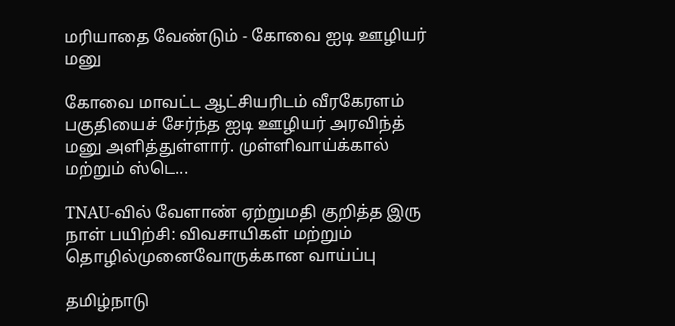மரியாதை வேண்டும் - கோவை ஐடி ஊழியர் மனு

கோவை மாவட்ட ஆட்சியரிடம் வீரகேரளம் பகுதியைச் சேர்ந்த ஐடி ஊழியர் அரவிந்த் மனு அளித்துள்ளார். முள்ளிவாய்க்கால் மற்றும் ஸ்டெ...

TNAU-வில் வேளாண் ஏற்றுமதி குறித்த இரு நாள் பயிற்சி: விவசாயிகள் மற்றும் தொழில்முனைவோருக்கான வாய்ப்பு

தமிழ்நாடு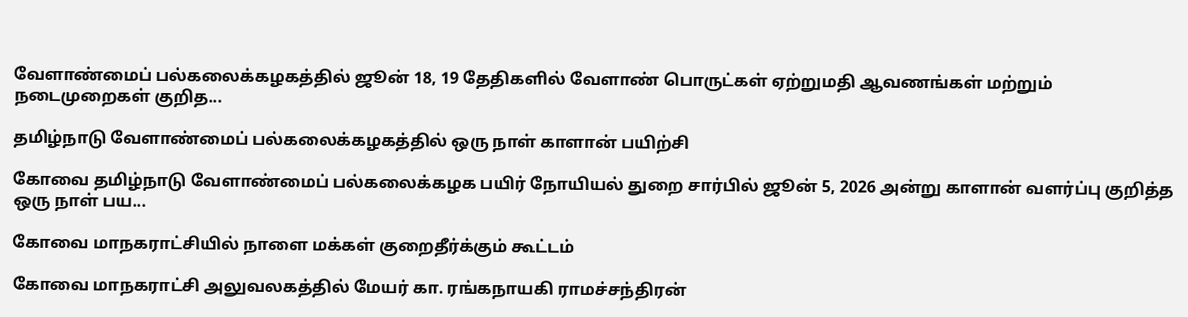வேளாண்மைப் பல்கலைக்கழகத்தில் ஜூன் 18, 19 தேதிகளில் வேளாண் பொருட்கள் ஏற்றுமதி ஆவணங்கள் மற்றும் நடைமுறைகள் குறித...

தமிழ்நாடு வேளாண்மைப் பல்கலைக்கழகத்தில் ஒரு நாள் காளான் பயிற்சி

கோவை தமிழ்நாடு வேளாண்மைப் பல்கலைக்கழக பயிர் நோயியல் துறை சார்பில் ஜூன் 5, 2026 அன்று காளான் வளர்ப்பு குறித்த ஒரு நாள் பய...

கோவை மாநகராட்சியில் நாளை மக்கள் குறைதீர்க்கும் கூட்டம்

கோவை மாநகராட்சி அலுவலகத்தில் மேயர் கா. ரங்கநாயகி ராமச்சந்திரன்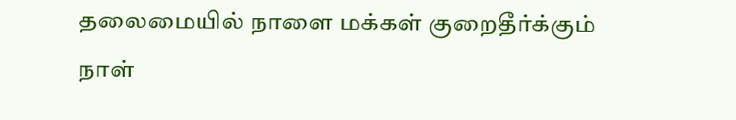தலைமையில் நாளை மக்கள் குறைதீர்க்கும் நாள்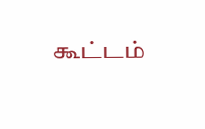கூட்டம்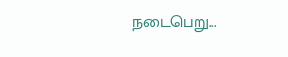நடைபெறு...